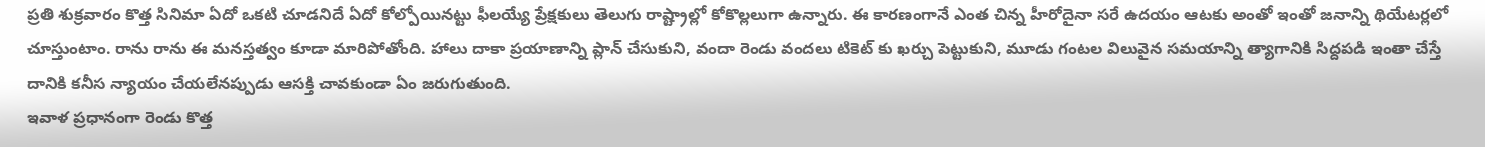ప్రతి శుక్రవారం కొత్త సినిమా ఏదో ఒకటి చూడనిదే ఏదో కోల్పోయినట్టు ఫీలయ్యే ప్రేక్షకులు తెలుగు రాష్ట్రాల్లో కోకొల్లలుగా ఉన్నారు. ఈ కారణంగానే ఎంత చిన్న హీరోదైనా సరే ఉదయం ఆటకు అంతో ఇంతో జనాన్ని థియేటర్లలో చూస్తుంటాం. రాను రాను ఈ మనస్తత్వం కూడా మారిపోతోంది. హాలు దాకా ప్రయాణాన్ని ప్లాన్ చేసుకుని, వందా రెండు వందలు టికెట్ కు ఖర్చు పెట్టుకుని, మూడు గంటల విలువైన సమయాన్ని త్యాగానికి సిద్దపడి ఇంతా చేస్తే దానికి కనీస న్యాయం చేయలేనప్పుడు ఆసక్తి చావకుండా ఏం జరుగుతుంది.
ఇవాళ ప్రధానంగా రెండు కొత్త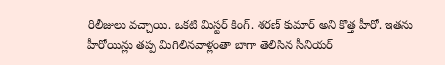రిలీజులు వచ్చాయి. ఒకటి మిస్టర్ కింగ్. శరణ్ కుమార్ అని కొత్త హీరో. ఇతను హీరోయిన్లు తప్ప మిగిలినవాళ్లంతా బాగా తెలిసిన సీనియర్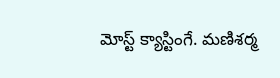మోస్ట్ క్యాస్టింగే. మణిశర్మ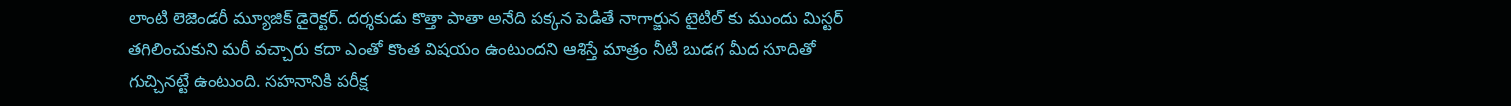లాంటి లెజెండరీ మ్యూజిక్ డైరెక్టర్. దర్శకుడు కొత్తా పాతా అనేది పక్కన పెడితే నాగార్జున టైటిల్ కు ముందు మిస్టర్ తగిలించుకుని మరీ వచ్చారు కదా ఎంతో కొంత విషయం ఉంటుందని ఆశిస్తే మాత్రం నీటి బుడగ మీద సూదితో గుచ్చినట్టే ఉంటుంది. సహనానికి పరీక్ష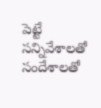పెట్టే సన్నివేశాలతో సందేశాలతో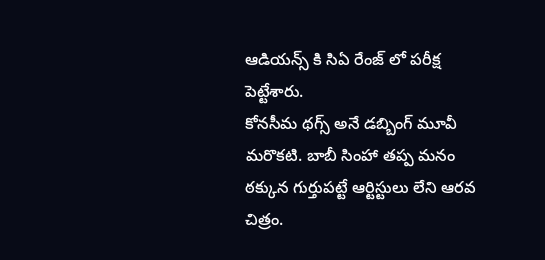ఆడియన్స్ కి సిఏ రేంజ్ లో పరీక్ష పెట్టేశారు.
కోనసీమ థగ్స్ అనే డబ్బింగ్ మూవీ మరొకటి. బాబీ సింహా తప్ప మనం ఠక్కున గుర్తుపట్టే ఆర్టిస్టులు లేని ఆరవ చిత్రం.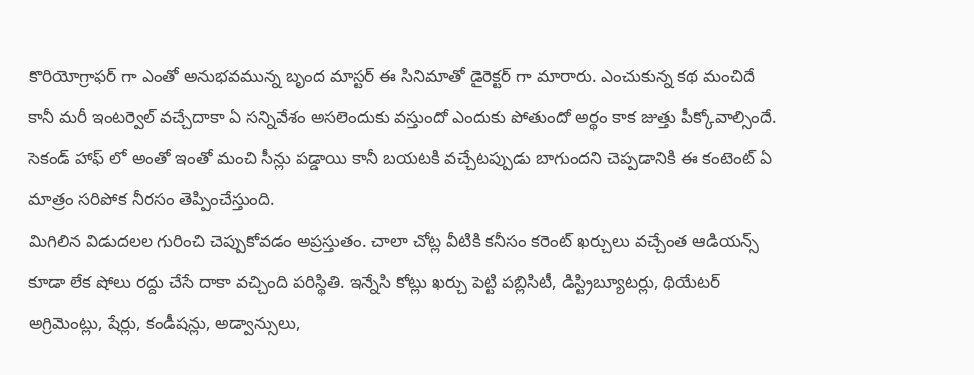కొరియోగ్రాఫర్ గా ఎంతో అనుభవమున్న బృంద మాస్టర్ ఈ సినిమాతో డైరెక్టర్ గా మారారు. ఎంచుకున్న కథ మంచిదే కానీ మరీ ఇంటర్వెల్ వచ్చేదాకా ఏ సన్నివేశం అసలెందుకు వస్తుందో ఎందుకు పోతుందో అర్థం కాక జుత్తు పీక్కోవాల్సిందే. సెకండ్ హాఫ్ లో అంతో ఇంతో మంచి సీన్లు పడ్డాయి కానీ బయటకి వచ్చేటప్పుడు బాగుందని చెప్పడానికి ఈ కంటెంట్ ఏ మాత్రం సరిపోక నీరసం తెప్పించేస్తుంది.
మిగిలిన విడుదలల గురించి చెప్పుకోవడం అప్రస్తుతం. చాలా చోట్ల వీటికి కనీసం కరెంట్ ఖర్చులు వచ్చేంత ఆడియన్స్ కూడా లేక షోలు రద్దు చేసే దాకా వచ్చింది పరిస్థితి. ఇన్నేసి కోట్లు ఖర్చు పెట్టి పబ్లిసిటీ, డిస్ట్రిబ్యూటర్లు, థియేటర్ అగ్రిమెంట్లు, షేర్లు, కండీషన్లు, అడ్వాన్సులు,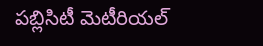పబ్లిసిటీ మెటీరియల్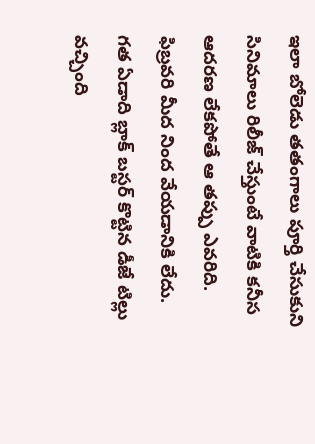ఇలా బోలెడు తతంగాలు పూర్తి చేసుకుని సినిమాలు రిలీజ్ చేస్తుంటే వాటికి కనీస ఆదరణ లేకపోతే ఆ తప్పు ఎవరిది. ఫిబ్రవరి మీద నింద వేయడానికి లేదు. గత ఏడాది బ్లాక్ బస్టర్ కొట్టిన డీజే టిల్లు వచ్చింది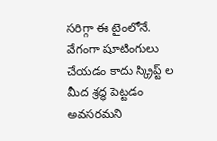సరిగ్గా ఈ టైంలోనే. వేగంగా షూటింగులు చేయడం కాదు స్క్రిప్ట్ ల మీద శ్రద్ధ పెట్టడం అవసరమని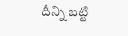దీన్ని బట్టి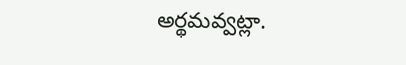అర్థమవ్వట్లా.